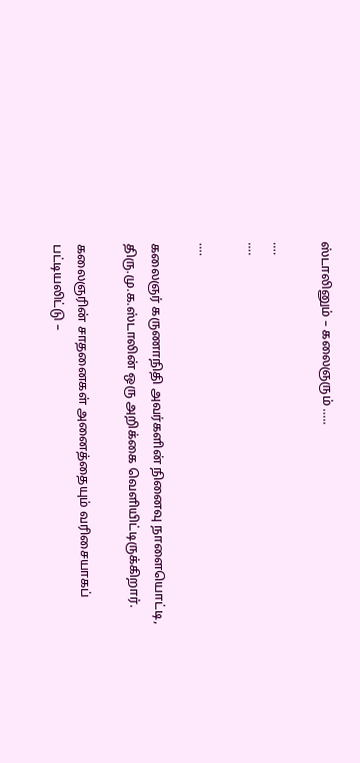ஸ்டாலினும் – கலைஞரும் …..

….
….

….

கலைஞர் கருணாநிதி அவர்களின் நினைவு நாளையொட்டி,
திரு.மு.க.ஸ்டாலின் ஒரு அறிக்கை வெளியிட்டிருக்கிறார்.

கலைஞரின் சாதனைகள் அனைத்தையும் வரிசையாகப்
பட்டியலிட்டு –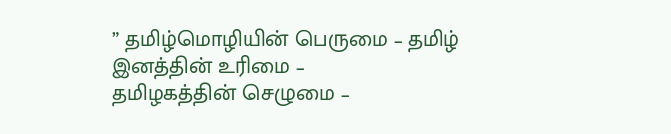” தமிழ்மொழியின் பெருமை – தமிழ் இனத்தின் உரிமை –
தமிழகத்தின் செழுமை –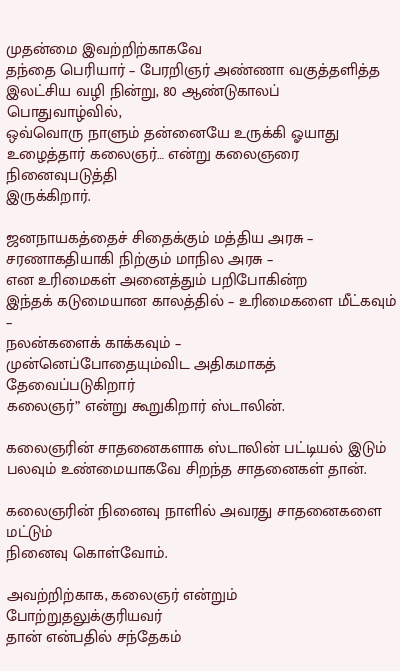முதன்மை இவற்றிற்காகவே
தந்தை பெரியார் – பேரறிஞர் அண்ணா வகுத்தளித்த
இலட்சிய வழி நின்று, 80 ஆண்டுகாலப் பொதுவாழ்வில்,
ஒவ்வொரு நாளும் தன்னையே உருக்கி ஓயாது
உழைத்தார் கலைஞர்… என்று கலைஞரை நினைவுபடுத்தி
இருக்கிறார்.

ஜனநாயகத்தைச் சிதைக்கும் மத்திய அரசு –
சரணாகதியாகி நிற்கும் மாநில அரசு –
என உரிமைகள் அனைத்தும் பறிபோகின்ற
இந்தக் கடுமையான காலத்தில் – உரிமைகளை மீட்கவும் –
நலன்களைக் காக்கவும் –
முன்னெப்போதையும்விட அதிகமாகத் தேவைப்படுகிறார்
கலைஞர்” என்று கூறுகிறார் ஸ்டாலின்.

கலைஞரின் சாதனைகளாக ஸ்டாலின் பட்டியல் இடும்
பலவும் உண்மையாகவே சிறந்த சாதனைகள் தான்.

கலைஞரின் நினைவு நாளில் அவரது சாதனைகளை மட்டும்
நினைவு கொள்வோம்.

அவற்றிற்காக, கலைஞர் என்றும் போற்றுதலுக்குரியவர்
தான் என்பதில் சந்தேகம்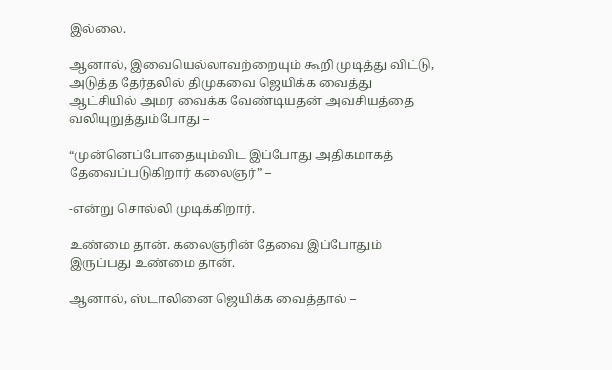இல்லை.

ஆனால், இவையெல்லாவற்றையும் கூறி முடித்து விட்டு,
அடுத்த தேர்தலில் திமுகவை ஜெயிக்க வைத்து
ஆட்சியில் அமர வைக்க வேண்டியதன் அவசியத்தை
வலியுறுத்தும்போது –

“முன்னெப்போதையும்விட இப்போது அதிகமாகத்
தேவைப்படுகிறார் கலைஞர்” –

-என்று சொல்லி முடிக்கிறார்.

உண்மை தான். கலைஞரின் தேவை இப்போதும்
இருப்பது உண்மை தான்.

ஆனால், ஸ்டாலினை ஜெயிக்க வைத்தால் –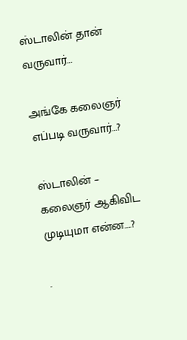ஸ்டாலின் தான் வருவார்…

அங்கே கலைஞர் எப்படி வருவார்…?

ஸ்டாலின் – கலைஞர் ஆகிவிட முடியுமா என்ன….?

.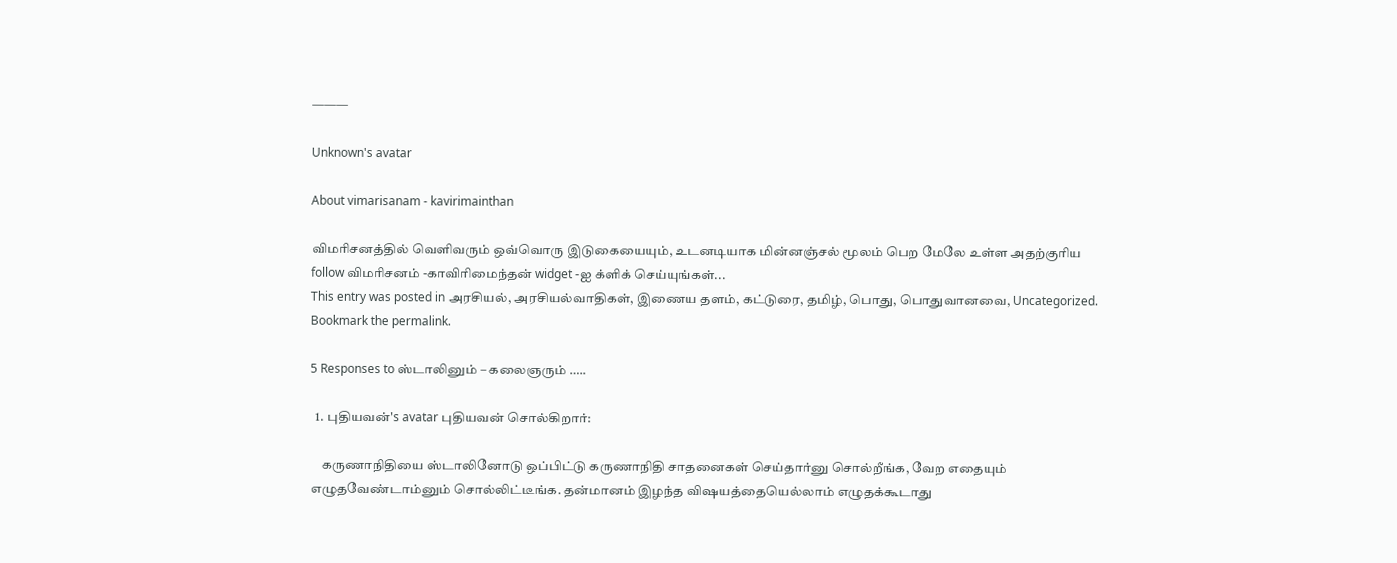———

Unknown's avatar

About vimarisanam - kavirimainthan

விமரிசனத்தில் வெளிவரும் ஒவ்வொரு இடுகையையும், உடனடியாக மின்னஞ்சல் மூலம் பெற மேலே உள்ள அதற்குரிய follow விமரிசனம் -காவிரிமைந்தன் widget -ஐ க்ளிக் செய்யுங்கள்...
This entry was posted in அரசியல், அரசியல்வாதிகள், இணைய தளம், கட்டுரை, தமிழ், பொது, பொதுவானவை, Uncategorized. Bookmark the permalink.

5 Responses to ஸ்டாலினும் – கலைஞரும் …..

  1. புதியவன்'s avatar புதியவன் சொல்கிறார்:

    கருணாநிதியை ஸ்டாலினோடு ஒப்பிட்டு கருணாநிதி சாதனைகள் செய்தார்னு சொல்றீங்க, வேற எதையும் எழுதவேண்டாம்னும் சொல்லிட்டீங்க. தன்மானம் இழந்த விஷயத்தையெல்லாம் எழுதக்கூடாது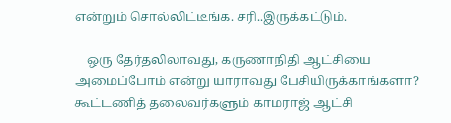என்றும் சொல்லிட்டீங்க. சரி..இருக்கட்டும்.

    ஒரு தேர்தலிலாவது, கருணாநிதி ஆட்சியை அமைப்போம் என்று யாராவது பேசியிருக்காங்களா? கூட்டணித் தலைவர்களும் காமராஜ் ஆட்சி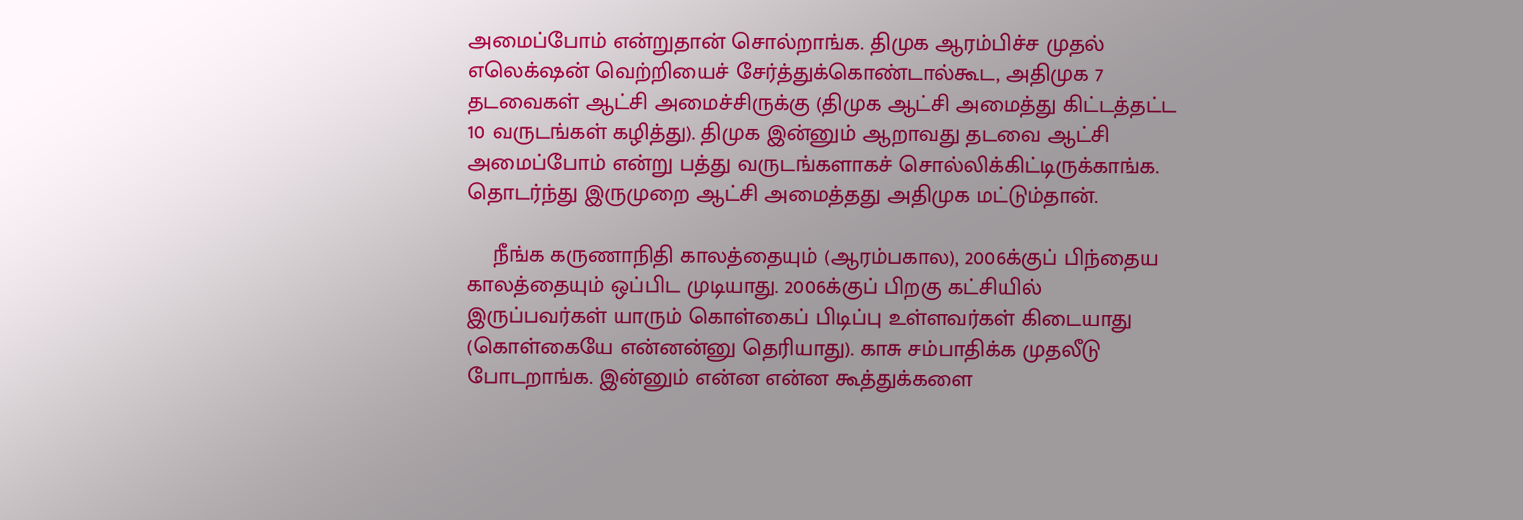அமைப்போம் என்றுதான் சொல்றாங்க. திமுக ஆரம்பிச்ச முதல் எலெக்‌ஷன் வெற்றியைச் சேர்த்துக்கொண்டால்கூட, அதிமுக 7 தடவைகள் ஆட்சி அமைச்சிருக்கு (திமுக ஆட்சி அமைத்து கிட்டத்தட்ட 10 வருடங்கள் கழித்து). திமுக இன்னும் ஆறாவது தடவை ஆட்சி அமைப்போம் என்று பத்து வருடங்களாகச் சொல்லிக்கிட்டிருக்காங்க. தொடர்ந்து இருமுறை ஆட்சி அமைத்தது அதிமுக மட்டும்தான்.

    நீங்க கருணாநிதி காலத்தையும் (ஆரம்பகால), 2006க்குப் பிந்தைய காலத்தையும் ஒப்பிட முடியாது. 2006க்குப் பிறகு கட்சியில் இருப்பவர்கள் யாரும் கொள்கைப் பிடிப்பு உள்ளவர்கள் கிடையாது (கொள்கையே என்னன்னு தெரியாது). காசு சம்பாதிக்க முதலீடு போடறாங்க. இன்னும் என்ன என்ன கூத்துக்களை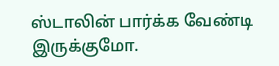ஸ்டாலின் பார்க்க வேண்டி இருக்குமோ.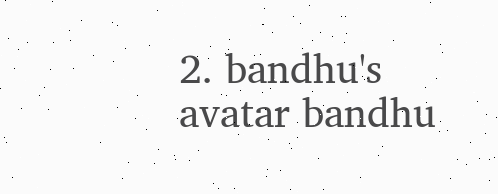2. bandhu's avatar bandhu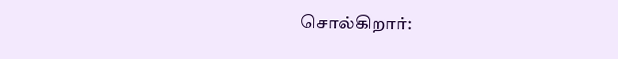சொல்கிறார்: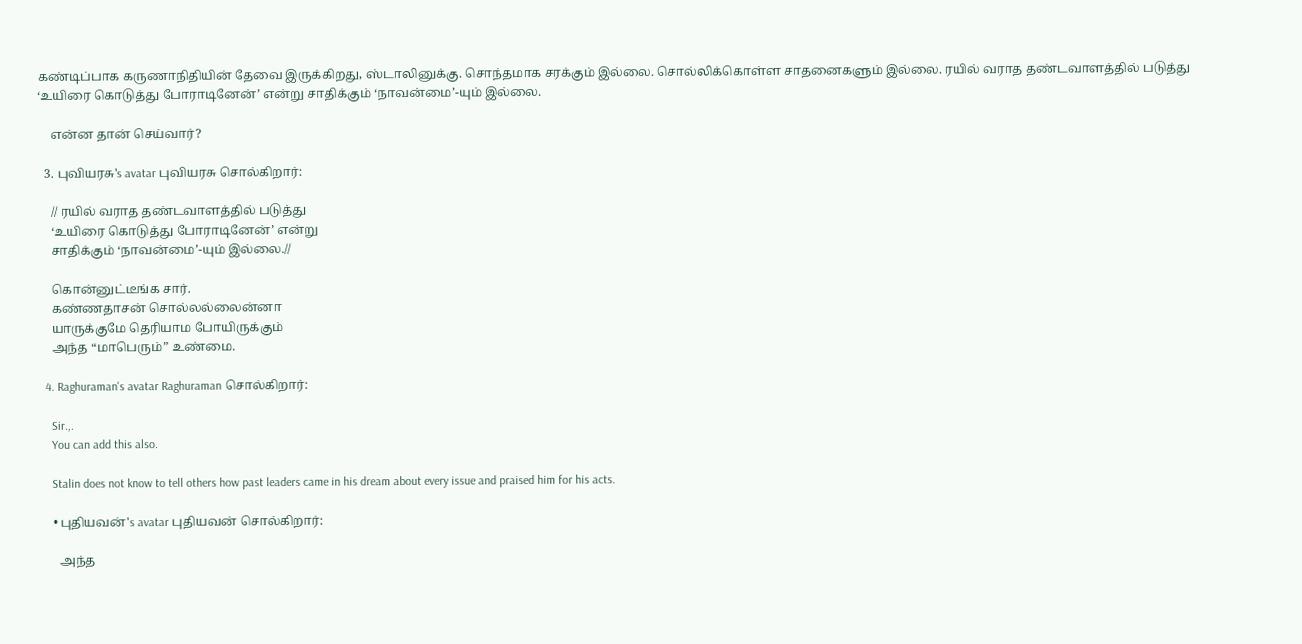கண்டிப்பாக கருணாநிதியின் தேவை இருக்கிறது, ஸ்டாலினுக்கு. சொந்தமாக சரக்கும் இல்லை. சொல்லிக்கொள்ள சாதனைகளும் இல்லை. ரயில் வராத தண்டவாளத்தில் படுத்து ‘உயிரை கொடுத்து போராடினேன்’ என்று சாதிக்கும் ‘நாவன்மை’-யும் இல்லை.

    என்ன தான் செய்வார்?

  3. புவியரசு's avatar புவியரசு சொல்கிறார்:

    // ரயில் வராத தண்டவாளத்தில் படுத்து
    ‘உயிரை கொடுத்து போராடினேன்’ என்று
    சாதிக்கும் ‘நாவன்மை’-யும் இல்லை.//

    கொன்னுட்டீங்க சார்.
    கண்ணதாசன் சொல்லல்லைன்னா
    யாருக்குமே தெரியாம போயிருக்கும்
    அந்த “மாபெரும்” உண்மை.

  4. Raghuraman's avatar Raghuraman சொல்கிறார்:

    Sir.,.
    You can add this also.

    Stalin does not know to tell others how past leaders came in his dream about every issue and praised him for his acts.

    • புதியவன்'s avatar புதியவன் சொல்கிறார்:

      அந்த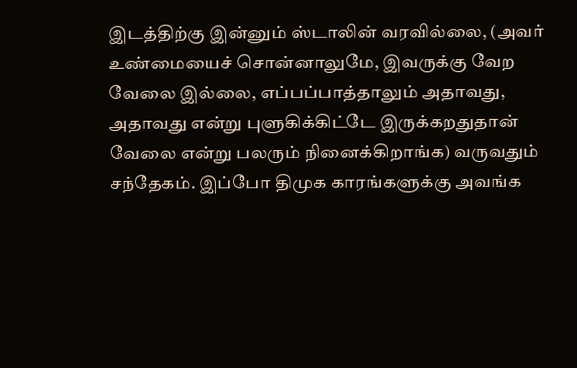இடத்திற்கு இன்னும் ஸ்டாலின் வரவில்லை, (அவர் உண்மையைச் சொன்னாலுமே, இவருக்கு வேற வேலை இல்லை, எப்பப்பாத்தாலும் அதாவது, அதாவது என்று புளுகிக்கிட்டே இருக்கறதுதான் வேலை என்று பலரும் நினைக்கிறாங்க) வருவதும் சந்தேகம். இப்போ திமுக காரங்களுக்கு அவங்க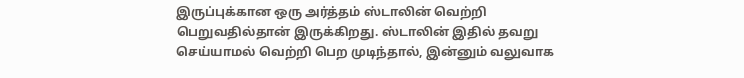இருப்புக்கான ஒரு அர்த்தம் ஸ்டாலின் வெற்றி பெறுவதில்தான் இருக்கிறது. ஸ்டாலின் இதில் தவறு செய்யாமல் வெற்றி பெற முடிந்தால், இன்னும் வலுவாக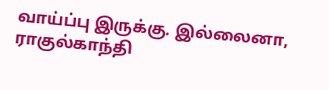வாய்ப்பு இருக்கு. இல்லைனா, ராகுல்காந்தி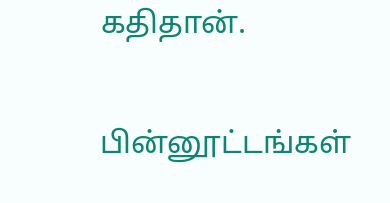கதிதான்.

பின்னூட்டங்கள்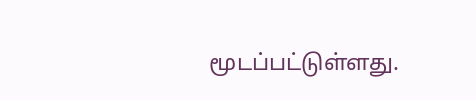மூடப்பட்டுள்ளது.